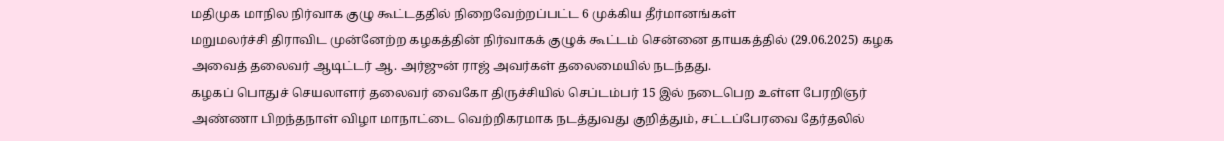மதிமுக மாநில நிர்வாக குழு கூட்டததில் நிறைவேற்றப்பட்ட 6 முக்கிய தீர்மானங்கள்
மறுமலர்ச்சி திராவிட முன்னேற்ற கழகத்தின் நிர்வாகக் குழுக் கூட்டம் சென்னை தாயகத்தில் (29.06.2025) கழக அவைத் தலைவர் ஆடிட்டர் ஆ. அர்ஜுன் ராஜ் அவர்கள் தலைமையில் நடந்தது.
கழகப் பொதுச் செயலாளர் தலைவர் வைகோ திருச்சியில் செப்டம்பர் 15 இல் நடைபெற உள்ள பேரறிஞர் அண்ணா பிறந்தநாள் விழா மாநாட்டை வெற்றிகரமாக நடத்துவது குறித்தும், சட்டப்பேரவை தேர்தலில்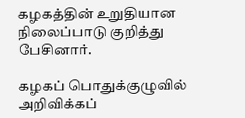கழகத்தின் உறுதியான நிலைப்பாடு குறித்து பேசினார்.

கழகப் பொதுக்குழுவில் அறிவிக்கப்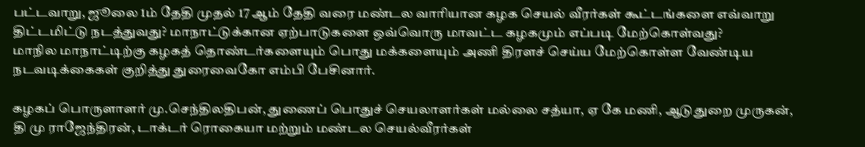பட்டவாறு, ஜூலை 1ம் தேதி முதல் 17 ஆம் தேதி வரை மண்டல வாரியான கழக செயல் வீரர்கள் கூட்டங்களை எவ்வாறு திட்டமிட்டு நடத்துவது? மாநாட்டுக்கான ஏற்பாடுகளை ஒவ்வொரு மாவட்ட கழகமும் எப்படி மேற்கொள்வது?
மாநில மாநாட்டிற்கு கழகத் தொண்டர்களையும் பொது மக்களையும் அணி திரளச் செய்ய மேற்கொள்ள வேண்டிய நடவடிக்கைகள் குறித்து துரைவைகோ எம்பி பேசினார்.

கழகப் பொருளாளர் மு.செந்திலதிபன், துணைப் பொதுச் செயலாளர்கள் மல்லை சத்யா, ஏ கே மணி, ஆடுதுறை முருகன்,
தி மு ராஜேந்திரன், டாக்டர் ரொகையா மற்றும் மண்டல செயல்வீரர்கள்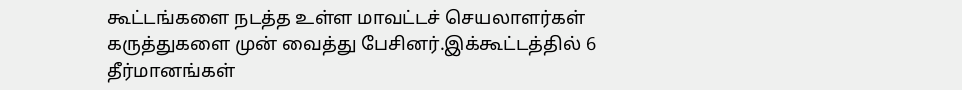கூட்டங்களை நடத்த உள்ள மாவட்டச் செயலாளர்கள் கருத்துகளை முன் வைத்து பேசினர்.இக்கூட்டத்தில் 6 தீர்மானங்கள்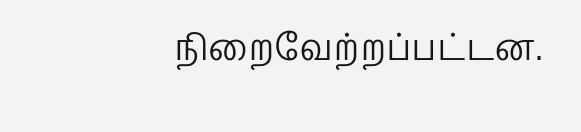நிறைவேற்றப்பட்டன.